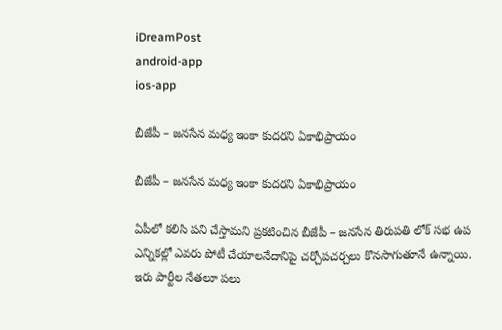iDreamPost
android-app
ios-app

బీజేపీ – జ‌న‌సేన మ‌ధ్య ఇంకా కుద‌ర‌ని ఏకాభిప్రాయం

బీజేపీ – జ‌న‌సేన మ‌ధ్య ఇంకా కుద‌ర‌ని ఏకాభిప్రాయం

ఏపీలో క‌లిసి ప‌ని చేస్తామ‌ని ప్ర‌క‌టించిన బీజేపీ – జ‌న‌సేన తిరుప‌తి లోక్ స‌భ ఉప ఎన్నిక‌ల్లో ఎవ‌రు పోటీ చేయాల‌నేదానిపై చ‌ర్చోప‌చ‌ర్చ‌లు కొన‌సాగుతూనే ఉన్నాయి. ఇరు పార్టీల నేత‌లూ ప‌లు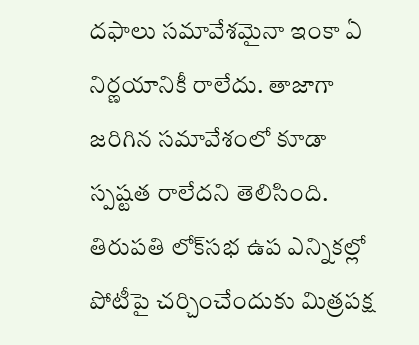ద‌ఫాలు స‌మావేశ‌మైనా ఇంకా ఏ నిర్ణ‌యానికీ రాలేదు. తాజాగా జ‌రిగిన స‌మావేశంలో కూడా స్ప‌ష్ట‌త రాలేద‌ని తెలిసింది. తిరుపతి లోక్‌సభ ఉప ఎన్నికల్లో పోటీపై చర్చించేందుకు మిత్రపక్ష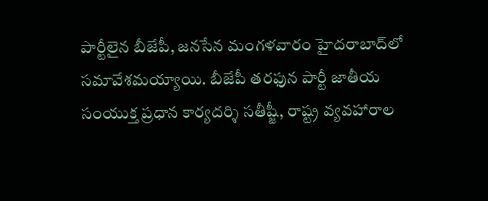పార్టీలైన బీజేపీ, జనసేన మంగళవారం హైదరాబాద్‌లో సమావేశమయ్యాయి. బీజేపీ తరఫున పార్టీ జాతీయ సంయుక్త ప్రధాన కార్యదర్శి సతీష్జీ, రాష్ట్ర వ్యవహారాల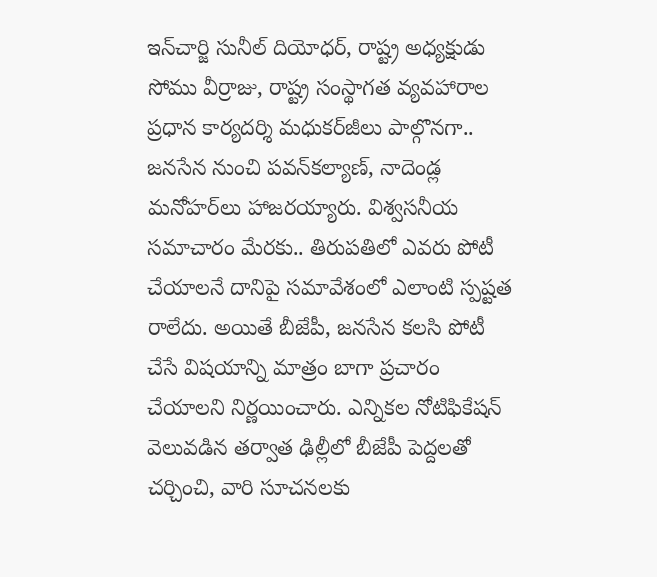ఇన్‌చార్జి సునీల్‌ దియోధర్, రాష్ట్ర అధ్యక్షుడు సోము వీర్రాజు, రాష్ట్ర సంస్థాగత వ్యవహారాల ప్రధాన కార్యదర్శి మధుకర్‌జీలు పాల్గొనగా.. జనసేన నుంచి పవన్‌కల్యాణ్, నాదెండ్ల మనోహర్‌లు హాజరయ్యారు. విశ్వసనీయ సమాచారం మేరకు.. తిరుపతిలో ఎవరు పోటీ చేయాలనే దానిపై సమావేశంలో ఎలాంటి స్పష్టత రాలేదు. అయితే బీజేపీ, జనసేన కలసి పోటీ చేసే విషయాన్ని మాత్రం బాగా ప్రచారం చేయాలని నిర్ణయించారు. ఎన్నికల నోటిఫికేషన్‌ వెలువడిన తర్వాత ఢిల్లీలో బీజేపీ పెద్దలతో చర్చించి, వారి సూచనలకు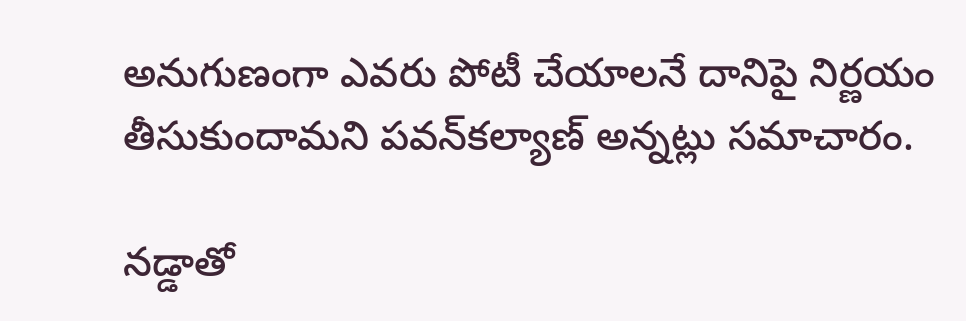అనుగుణంగా ఎవరు పోటీ చేయాలనే దానిపై నిర్ణయం తీసుకుందామని పవన్‌కల్యాణ్‌ అన్నట్లు సమాచారం.

న‌డ్డాతో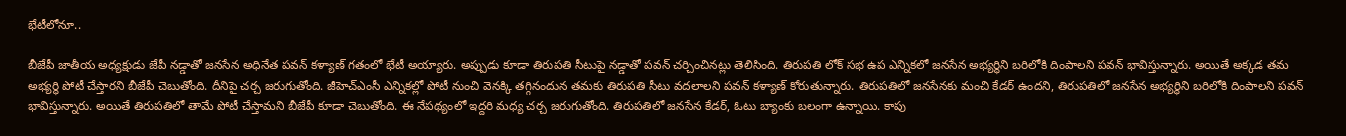భేటీలోనూ..

బీజేపీ జాతీయ అధ్యక్షుడు జేపీ నడ్డాతో జనసేన అధినేత పవన్ కళ్యాణ్ గ‌తంలో భేటీ అయ్యారు. అప్పుడు కూడా తిరుపతి సీటుపై నడ్డాతో ప‌వ‌న్ చ‌ర్చించిన‌ట్లు తెలిసింది. తిరుపతి లోక్ సభ ఉప ఎన్నికలో జనసేన అభ్యర్థిని బరిలోకి దింపాలని పవన్ భావిస్తున్నారు. అయితే అక్కడ తమ అభ్యర్థి పోటీ చేస్తారని బీజేపీ చెబుతోంది. దీనిపై చర్చ జరుగుతోంది. జీహెచ్ఎంసీ ఎన్నికల్లో పోటీ నుంచి వెనక్కి తగ్గినందున తమకు తిరుపతి సీటు వదలాలని పవన్ కళ్యాణ్ కోరుతున్నారు. తిరుపతిలో జనసేనకు మంచి కేడర్ ఉందని, తిరుపతిలో జనసేన అభ్యర్థిని బరిలోకి దింపాలని పవన్ భావిస్తున్నారు. అయితే తిరుపతిలో తామే పోటీ చేస్తామని బీజేపీ కూడా చెబుతోంది. ఈ నేపథ్యంలో ఇద్దరి మధ్య చర్చ జరుగుతోంది. తిరుపతిలో జనసేన కేడర్, ఓటు బ్యాంకు బలంగా ఉన్నాయి. కాపు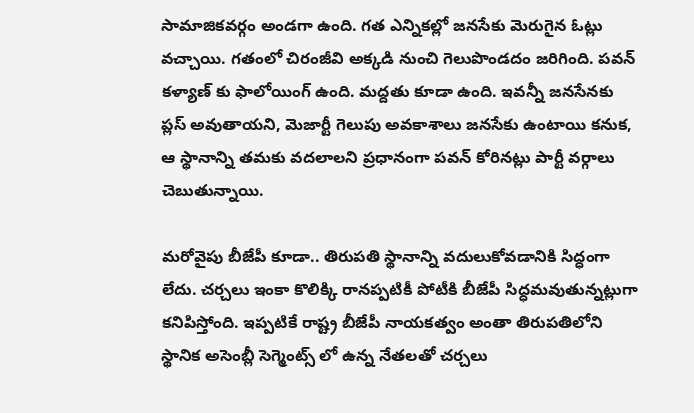సామాజికవర్గం అండగా ఉంది. గత ఎన్నికల్లో జనసేకు మెరుగైన ఓట్లు వచ్చాయి. గతంలో చిరంజీవి అక్కడి నుంచి గెలుపొండదం జరిగింది. పవన్ కళ్యాణ్ కు ఫాలోయింగ్ ఉంది. మద్దతు కూడా ఉంది. ఇవన్నీ జనసేనకు ప్లస్ అవుతాయని, మెజార్టీ గెలుపు అవకాశాలు జనసేకు ఉంటాయి కనుక, ఆ స్థానాన్ని తమకు వదలాలని ప్రధానంగా పవన్ కోరిన‌ట్లు పార్టీ వ‌ర్గాలు చెబుతున్నాయి.

మ‌రోవైపు బీజేపీ కూడా.. తిరుపతి స్థానాన్ని వదులుకోవడానికి సిద్ధంగా లేదు. చ‌ర్చ‌లు ఇంకా కొలిక్కి రాన‌ప్ప‌టికీ పోటీకి బీజేపీ సిద్ధ‌మ‌వుతున్న‌ట్లుగా క‌నిపిస్తోంది. ఇప్పటికే రాష్ట్ర బీజేపీ నాయకత్వం అంతా తిరుపతిలోని స్థానిక అసెంబ్లీ సెగ్మెంట్స్ లో ఉన్న నేతలతో చర్చలు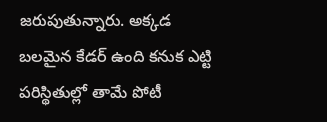జరుపుతున్నారు. అక్కడ బలమైన కేడర్ ఉంది కనుక ఎట్టి పరిస్థితుల్లో తామే పోటీ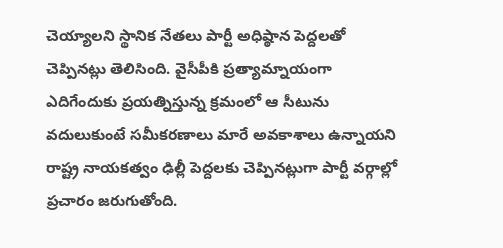చెయ్యాలని స్థానిక నేత‌లు పార్టీ అధిష్ఠాన పెద్ద‌ల‌తో చెప్పిన‌ట్లు తెలిసింది. వైసీపీకి ప్రత్యామ్నాయంగా ఎదిగేందుకు ప్ర‌య‌త్నిస్తున్న క్ర‌మంలో ఆ సీటును వ‌దులుకుంటే స‌మీక‌ర‌ణాలు మారే అవ‌కాశాలు ఉన్నాయ‌ని రాష్ట్ర నాయ‌క‌త్వం ఢిల్లీ పెద్ద‌ల‌కు చెప్పిన‌ట్లుగా పార్టీ వ‌ర్గాల్లో ప్ర‌చారం జ‌రుగుతోంది.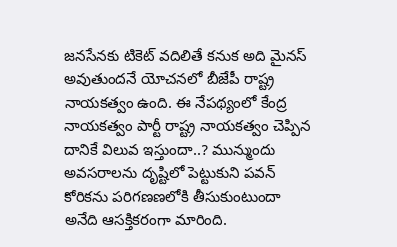జనసేనకు టికెట్ వదిలితే కనుక అది మైనస్ అవుతుందనే యోచనలో బీజేపీ రాష్ట్ర నాయకత్వం ఉంది. ఈ నేపథ్యంలో కేంద్ర నాయకత్వం పార్టీ రాష్ట్ర నాయ‌క‌త్వం చెప్పిన దానికే విలువ ఇస్తుందా..? మున్ముందు అవ‌స‌రాల‌ను దృష్టిలో పెట్టుకుని ప‌వ‌న్ కోరిక‌ను ప‌రిగ‌ణ‌ణ‌లోకి తీసుకుంటుందా అనేది ఆస‌క్తిక‌రంగా మారింది.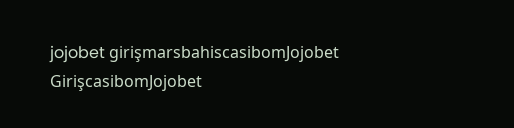jojobet girişmarsbahiscasibomJojobet GirişcasibomJojobet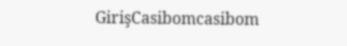GirişCasibomcasibom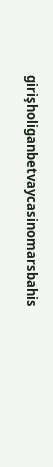girişholiganbetvaycasinomarsbahis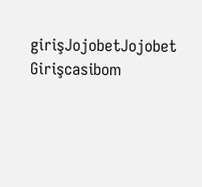girişJojobetJojobet Girişcasibom